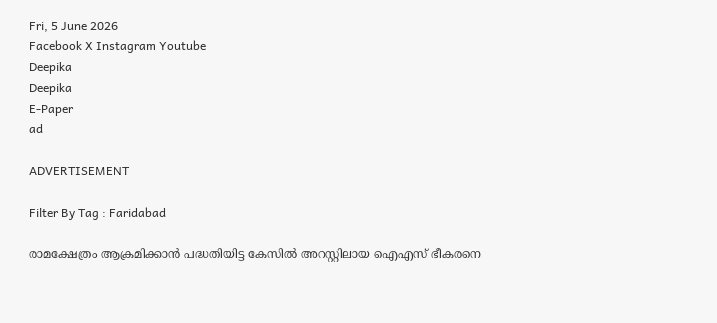Fri, 5 June 2026
Facebook X Instagram Youtube
Deepika
Deepika
E-Paper
ad

ADVERTISEMENT

Filter By Tag : Faridabad

രാമക്ഷേത്രം ആക്രമിക്കാൻ പദ്ധതിയിട്ട കേസിൽ അറസ്റ്റിലായ ഐഎസ് ഭീകരനെ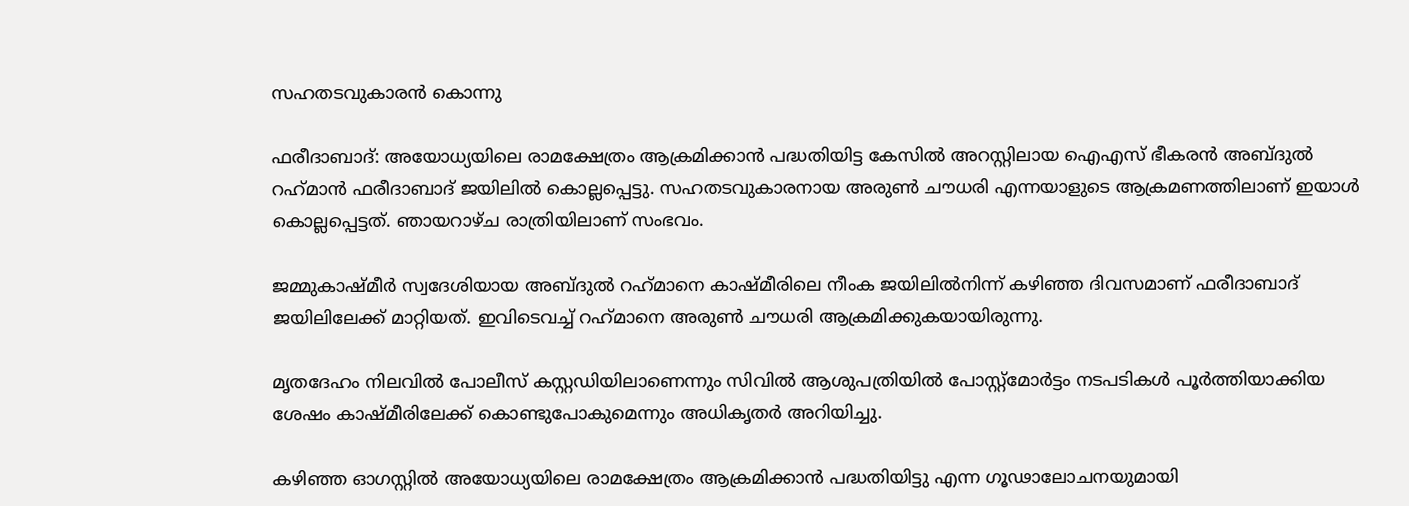സഹതടവുകാരൻ കൊന്നു

ഫരീദാബാദ്: അയോധ്യയിലെ രാമക്ഷേത്രം ആക്രമിക്കാൻ പദ്ധതിയിട്ട കേസിൽ അറസ്റ്റിലായ ഐഎസ് ഭീകരൻ അബ്ദുൽ റഹ്‌മാൻ ഫരീദാബാദ് ജയിലിൽ കൊല്ലപ്പെട്ടു. സഹതടവുകാരനായ അരുൺ ചൗധരി എന്നയാളുടെ ആക്രമണത്തിലാണ് ഇയാൾ കൊല്ലപ്പെട്ടത്. ഞായറാഴ്ച രാത്രിയിലാണ്‌ സംഭവം.

ജമ്മുകാഷ്മീർ സ്വദേശിയായ അബ്ദുൽ റഹ്‌മാനെ കാഷ്മീരിലെ നീംക ജയിലിൽനിന്ന് കഴിഞ്ഞ ദിവസമാണ് ഫരീദാബാദ് ജയിലിലേക്ക് മാറ്റിയത്. ഇവിടെവച്ച് റഹ്‌മാനെ അരുൺ ചൗധരി ആക്രമിക്കുകയായിരുന്നു.

മൃതദേഹം നിലവിൽ പോലീസ് കസ്റ്റഡിയിലാണെന്നും സിവിൽ ആശുപത്രിയിൽ പോസ്റ്റ്മോർട്ടം നടപടികൾ പൂർത്തിയാക്കിയ ശേഷം കാഷ്മീരിലേക്ക് കൊണ്ടുപോകുമെന്നും അധികൃതർ അറിയിച്ചു.

കഴിഞ്ഞ ഓഗസ്റ്റിൽ അയോധ്യയിലെ രാമക്ഷേത്രം ആക്രമിക്കാൻ പദ്ധതിയിട്ടു എന്ന ഗൂഢാലോചനയുമായി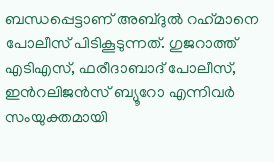ബന്ധപ്പെട്ടാണ് അബ്ദുൽ റഹ്‌മാനെ പോലീസ് പിടികൂടുന്നത്. ഗുജറാത്ത് എടിഎസ്, ഫരീദാബാദ് പോലീസ്, ഇന്‍റലിജൻസ് ബ്യൂറോ എന്നിവർ സംയുക്തമായി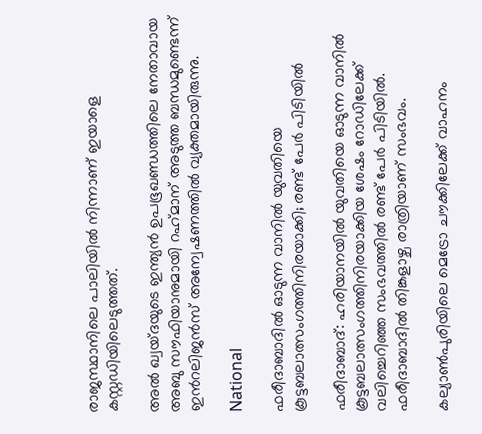രാജസ്ഥാനിലെ പാലിയിൽ നിന്നാണ് ഇയാളെ കസ്റ്റഡിയിലെടുത്തത്.

അൽ ഖ്വയ്ദയുടെ ഇന്ത്യൻ ഉപഭൂഖണ്ഡത്തിലെ നേതാവായ അബു സൗഫിയാനുമായി റഹ്‌മാന് അടുത്ത ബന്ധമുണ്ടെന്ന് ഇന്‍റലിജൻസ് അന്വേഷണത്തിൽ വ്യക്തമായിരുന്നു.

National

ഫരീദാബാദിൽ ഓടുന്ന വാനിൽ യുവതിയെ കൂട്ടബലാത്സംഗത്തിനിരയാക്കി; രണ്ട് പേർ പിടിയിൽ

ഫരീദാബാദ്: ഹരിയാനയിൽ യുവതിയെ ഓടുന്ന വാനിൽ കൂട്ടബലാത്സംഗത്തിനിരയാക്കിയ ശേഷം റോഡിലേക്ക് വലിച്ചെറിഞ്ഞ സംഭവത്തിൽ രണ്ട് പേർ പിടിയിൽ. ഫരീദാബാദിൽ തിങ്കളാഴ്ച രാത്രിയാണ് സംഭവം.

കല്യാണ്‍പുരിയിലെ മെട്രോ ചൗക്കിലേക്ക് വാഹനം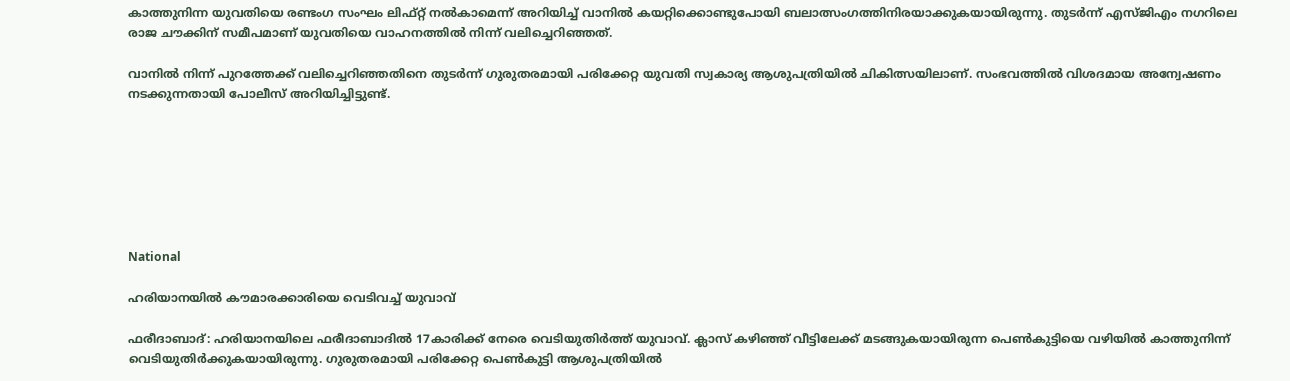കാത്തുനിന്ന യുവതിയെ രണ്ടംഗ സംഘം ലിഫ്റ്റ് നൽകാമെന്ന് അറിയിച്ച് വാനിൽ കയറ്റിക്കൊണ്ടുപോയി ബലാത്സംഗത്തിനിരയാക്കുകയായിരുന്നു. തുടർന്ന് എസ്ജിഎം നഗറിലെ രാജ ചൗക്കിന് സമീപമാണ് യുവതിയെ വാഹനത്തിൽ നിന്ന് വലിച്ചെറിഞ്ഞത്.

വാനിൽ നിന്ന് പുറത്തേക്ക് വലിച്ചെറിഞ്ഞതിനെ തുടർന്ന് ഗുരുതരമായി പരിക്കേറ്റ യുവതി സ്വകാര്യ ആശുപത്രിയില്‍ ചികിത്സയിലാണ്. സംഭവത്തിൽ വിശദമായ അന്വേഷണം നടക്കുന്നതായി പോലീസ് അറിയിച്ചിട്ടുണ്ട്.







National

ഹരിയാനയിൽ കൗമാരക്കാരിയെ വെടിവച്ച് യുവാവ്

ഫരീദാബാദ്: ഹരിയാനയിലെ ഫരീദാബാദിൽ 17കാരിക്ക് നേരെ വെടിയുതിർത്ത് യുവാവ്. ക്ലാസ് കഴിഞ്ഞ് വീട്ടിലേക്ക് മടങ്ങുകയായിരുന്ന പെൺകുട്ടിയെ വഴിയിൽ കാത്തുനിന്ന് വെടിയുതിർക്കുകയായിരുന്നു. ഗുരുതരമായി പരിക്കേറ്റ പെൺകുട്ടി ആശുപത്രിയിൽ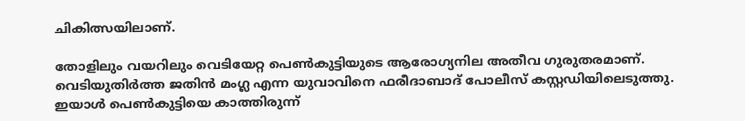ചികിത്സയിലാണ്.

തോളിലും വയറിലും വെടിയേറ്റ പെൺകുട്ടിയുടെ ആരോഗ്യനില അതീവ ഗുരുതരമാണ്. വെടിയുതിർത്ത ജതിൻ മംഗ്ല എന്ന യുവാവിനെ ഫരീദാബാദ് പോലീസ് കസ്റ്റഡിയിലെടുത്തു. ഇയാൾ പെൺകുട്ടിയെ കാത്തിരുന്ന്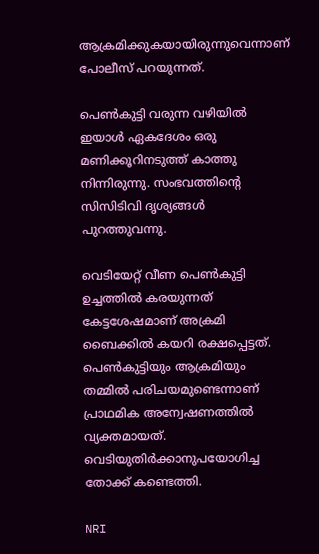ആക്രമിക്കുകയായിരുന്നുവെന്നാണ് പോലീസ് പറയുന്നത്.

പെൺകുട്ടി വരുന്ന വഴിയിൽ ഇയാൾ ഏകദേശം ഒരു മണിക്കൂറിനടുത്ത് കാത്തു നിന്നിരുന്നു. സംഭവത്തിന്‍റെ സിസിടിവി ദൃശ്യങ്ങൾ പുറത്തുവന്നു.

വെടിയേറ്റ് വീണ പെൺകുട്ടി ഉച്ചത്തിൽ കരയുന്നത് കേട്ടശേഷമാണ് അക്രമി ബൈക്കിൽ കയറി രക്ഷപ്പെട്ടത്. പെൺകുട്ടിയും ആക്രമിയും തമ്മിൽ പരിചയമുണ്ടെന്നാണ് പ്രാഥമിക അന്വേഷണത്തിൽ വ്യക്തമായത്. വെടിയുതിർക്കാനുപയോഗിച്ച തോക്ക് കണ്ടെത്തി.

NRI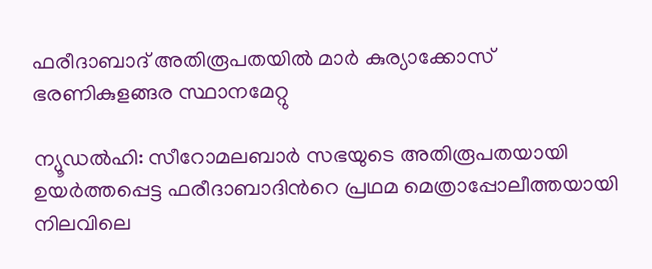ഫരീദാബാദ് അതിരൂപതയിൽ മാർ കുര്യാക്കോസ് ഭരണികുളങ്ങര സ്ഥാനമേറ്റു

ന്യൂഡൽഹി: സീറോമലബാർ സഭയുടെ അതിരൂപതയായി ഉയർത്തപ്പെട്ട ഫരീദാബാദിന്‍റെ പ്രഥമ മെത്രാപ്പോലീത്തയായി നിലവിലെ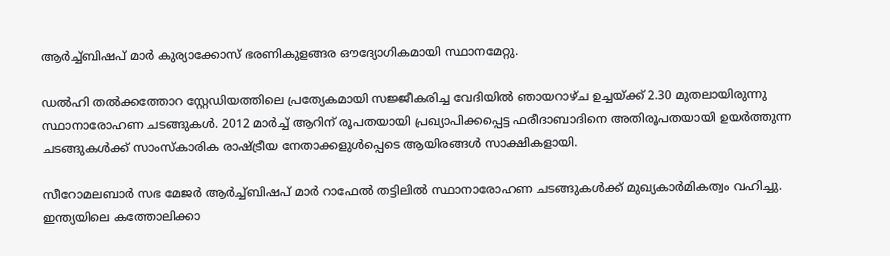ആർച്ച്ബിഷപ് മാർ കുര്യാക്കോസ് ഭരണികുളങ്ങര ഔദ്യോഗികമായി സ്ഥാനമേറ്റു.

ഡൽഹി തൽക്കത്തോറ സ്റ്റേഡിയത്തിലെ പ്രത്യേകമായി സജ്ജീകരിച്ച വേദിയിൽ ഞാ‌യറാഴ്ച ഉച്ചയ്ക്ക് 2.30 മുതലായിരുന്നു സ്ഥാനാരോഹണ ചടങ്ങുകൾ. 2012 മാർച്ച് ആറിന് രൂപതയായി പ്രഖ്യാപിക്കപ്പെട്ട ഫരീദാബാദിനെ അതിരൂപതയായി ഉയർത്തുന്ന ചടങ്ങുകൾക്ക് സാംസ്കാരിക രാഷ്ട്രീയ നേതാക്കളുൾപ്പെടെ ആയിരങ്ങൾ സാക്ഷികളായി.

സീറോമലബാർ സഭ മേജർ ആർച്ച്ബിഷപ് മാർ റാഫേൽ തട്ടിലിൽ സ്ഥാനാരോഹണ ചടങ്ങുകൾക്ക് മുഖ്യകാർമികത്വം വഹിച്ചു. ഇന്ത്യയിലെ കത്തോലിക്കാ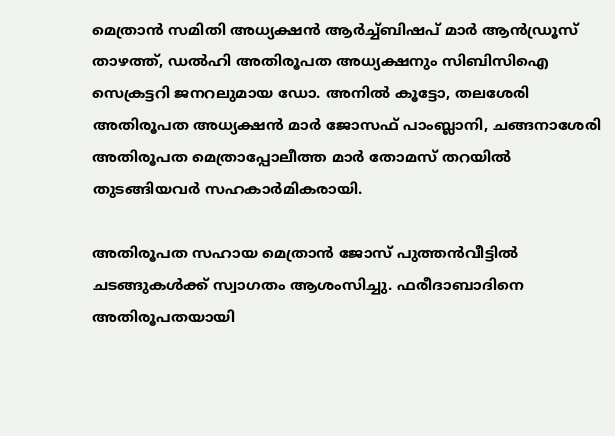മെത്രാൻ സമിതി അധ്യക്ഷൻ ആർച്ച്ബിഷപ് മാർ ആൻഡ്രൂസ് താഴത്ത്, ഡൽഹി അതിരൂപത അധ്യക്ഷനും സിബിസിഐ സെക്രട്ടറി ജനറലുമായ ഡോ. അനിൽ കൂട്ടോ, തലശേരി അതിരൂപത അധ്യക്ഷൻ മാർ ജോസഫ് പാംബ്ലാനി, ചങ്ങനാശേരി അതിരൂപത മെത്രാപ്പോലീത്ത മാർ തോമസ് തറയിൽ തുടങ്ങിയവർ സഹകാർമികരായി.

അതിരൂപത സഹായ മെത്രാൻ ജോസ് പുത്തൻവീട്ടിൽ ചടങ്ങുകൾക്ക് സ്വാഗതം ആശംസിച്ചു. ഫരീദാബാദിനെ അതിരൂപതയായി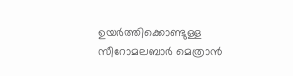ഉയർത്തിക്കൊണ്ടുള്ള സീറോമലബാർ മെത്രാൻ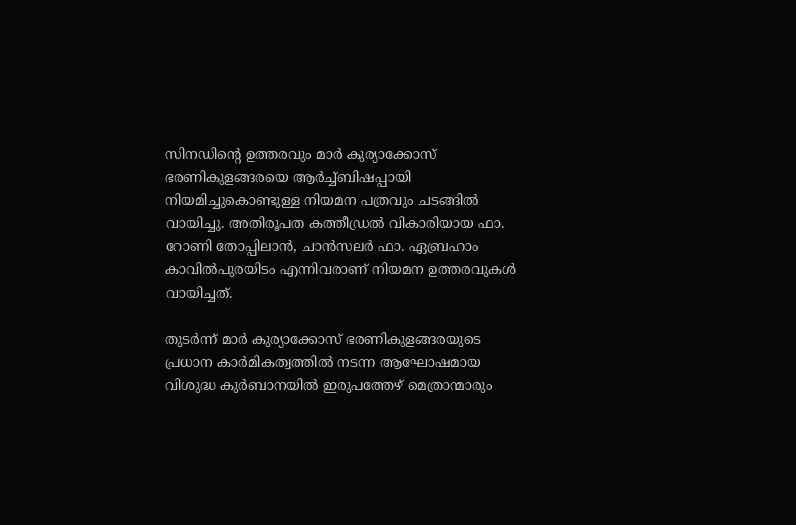സിനഡിന്‍റെ ഉത്തരവും മാർ കുര്യാക്കോസ് ഭരണികുളങ്ങരയെ ആർച്ച്ബിഷപ്പായി നിയമിച്ചുകൊണ്ടുള്ള നിയമന പത്രവും ചടങ്ങിൽ വായിച്ചു. അതിരൂപത കത്തീഡ്രൽ വികാരിയായ ഫാ. റോണി തോപ്പിലാൻ, ചാൻസലർ ഫാ. ഏബ്രഹാം കാവിൽപുരയിടം എന്നിവരാണ് നിയമന ഉത്തരവുകൾ വായിച്ചത്.

തുടർന്ന് മാർ കുര്യാക്കോസ് ഭരണികുളങ്ങരയുടെ പ്രധാന കാർമികത്വത്തിൽ നടന്ന ആഘോഷമായ വിശുദ്ധ കുർബാനയിൽ ഇരുപത്തേഴ് മെത്രാന്മാരും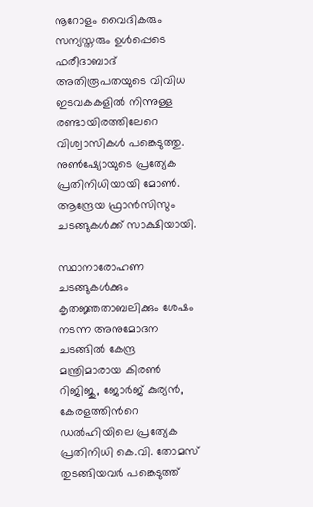നൂറോളം വൈദികരും സന്യസ്തരും ഉൾപ്പെടെ ഫരീദാബാദ് അതിരൂപതയുടെ വിവിധ ഇടവകകളിൽ നിന്നുള്ള രണ്ടായിരത്തിലേറെ വിശ്വാസികൾ പങ്കെടുത്തു. നുണ്‍ഷ്യോയുടെ പ്രത്യേക പ്രതിനിധിയായി മോണ്‍. ആന്ദ്രേയ ഫ്രാൻസിസും ചടങ്ങുകൾക്ക് സാക്ഷിയായി.

സ്ഥാനാരോഹണ ചടങ്ങുകൾക്കും കൃതജ്ഞതാബലിക്കും ശേഷം നടന്ന അനുമോദന ചടങ്ങിൽ കേന്ദ്ര മന്ത്രിമാരായ കിരണ്‍ റിജിജു, ജോർജ് കുര്യൻ, കേരളത്തിന്‍റെ ഡൽഹിയിലെ പ്രത്യേക പ്രതിനിധി കെ.വി. തോമസ് തുടങ്ങിയവർ പങ്കെടുത്ത്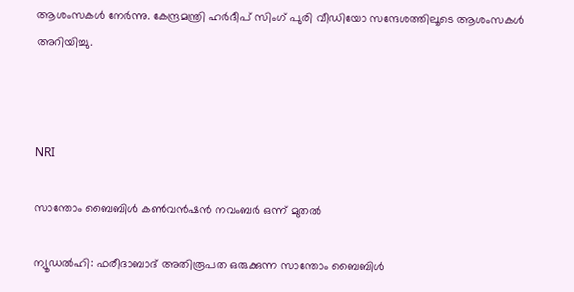ആശംസകൾ നേർന്നു. കേന്ദ്രമന്ത്രി ഹർദീപ് സിംഗ് പുരി വീഡിയോ സന്ദേശത്തിലൂടെ ആശംസകൾ അറിയിച്ചു.



NRI

സാന്തോം ബൈബിൾ കൺവൻഷൻ നവംബർ ഒന്ന് മുതൽ

ന്യൂഡൽഹി: ഫരീദാബാദ് അതിരൂപത ഒരുക്കുന്ന സാന്തോം ബൈബിൾ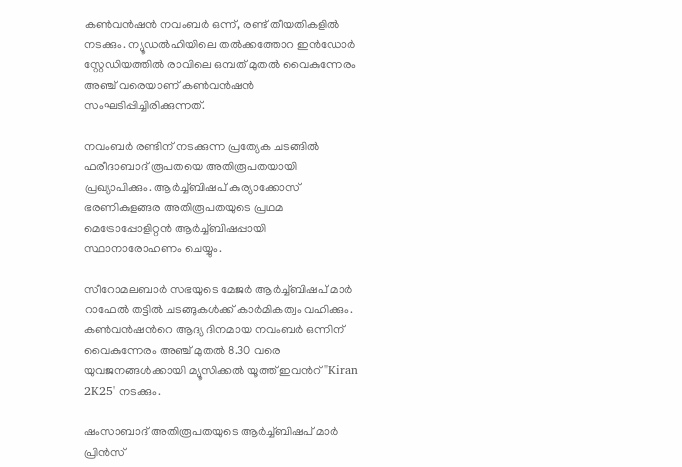കൺവൻഷൻ നവംബർ ഒന്ന്, രണ്ട് തീയതികളിൽ നടക്കും. ന്യൂഡൽഹിയിലെ തൽക്കത്തോറ ഇൻഡോർ സ്റ്റേഡിയത്തിൽ രാവിലെ ഒമ്പത് മുതൽ വൈകുന്നേരം അഞ്ച് വരെയാണ് കൺവൻഷൻ സംഘടിപ്പിച്ചിരിക്കുന്നത്.

നവംബർ രണ്ടിന് നടക്കുന്ന പ്രത്യേക ചടങ്ങിൽ ഫരീദാബാദ് രൂപതയെ അതിരൂപതയായി പ്രഖ്യാപിക്കും. ആർച്ച്ബിഷപ് കുര്യാക്കോസ് ഭരണികുളങ്ങര അതിരൂപതയുടെ പ്രഥമ മെട്രോപ്പോളിറ്റൻ ആർച്ച്ബിഷപ്പായി സ്ഥാനാരോഹണം ചെയ്യും.

സീറോമലബാർ സഭയുടെ മേജർ ആർച്ച്ബിഷപ് മാർ റാഫേൽ തട്ടിൽ ചടങ്ങുകൾക്ക് കാർമികത്വം വഹിക്കും. കൺവൻഷന്‍റെ ആദ്യ ദിനമായ നവംബർ ഒന്നിന് വൈകുന്നേരം അഞ്ച് മുതൽ 8.30 വരെ യുവജനങ്ങൾക്കായി മ്യൂസിക്കൽ യൂത്ത് ഇവന്‍റ് "Kiran 2K25' നടക്കും.

ഷംസാബാദ് അതിരൂപതയുടെ ആർച്ച്ബിഷപ് മാർ പ്രിൻസ്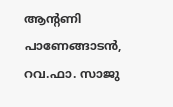ആന്‍റണി പാണേങ്ങാടൻ, റവ.ഫാ. സാജു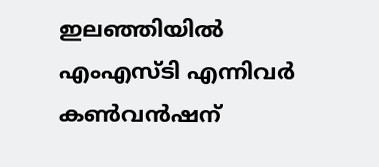ഇലഞ്ഞിയിൽ എംഎസ്ടി എന്നിവർ കൺവൻഷന്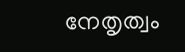നേതൃത്വം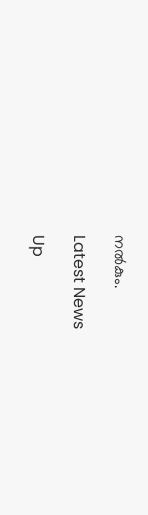നൽകും.

Latest News

Up